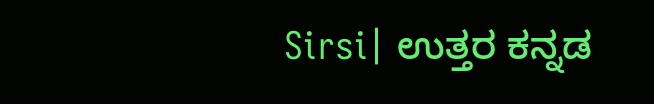Sirsi| ಉತ್ತರ ಕನ್ನಡ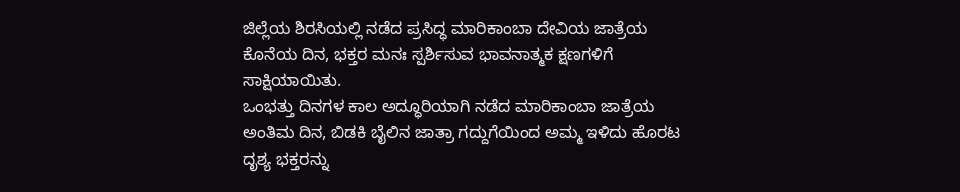ಜಿಲ್ಲೆಯ ಶಿರಸಿಯಲ್ಲಿ ನಡೆದ ಪ್ರಸಿದ್ಧ ಮಾರಿಕಾಂಬಾ ದೇವಿಯ ಜಾತ್ರೆಯ ಕೊನೆಯ ದಿನ, ಭಕ್ತರ ಮನಃ ಸ್ಪರ್ಶಿಸುವ ಭಾವನಾತ್ಮಕ ಕ್ಷಣಗಳಿಗೆ ಸಾಕ್ಷಿಯಾಯಿತು.
ಒಂಭತ್ತು ದಿನಗಳ ಕಾಲ ಅದ್ಧೂರಿಯಾಗಿ ನಡೆದ ಮಾರಿಕಾಂಬಾ ಜಾತ್ರೆಯ ಅಂತಿಮ ದಿನ, ಬಿಡಕಿ ಬೈಲಿನ ಜಾತ್ರಾ ಗದ್ದುಗೆಯಿಂದ ಅಮ್ಮ ಇಳಿದು ಹೊರಟ ದೃಶ್ಯ ಭಕ್ತರನ್ನು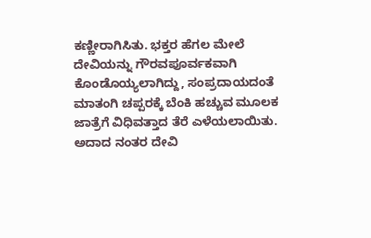ಕಣ್ಣೀರಾಗಿಸಿತು. ಭಕ್ತರ ಹೆಗಲ ಮೇಲೆ ದೇವಿಯನ್ನು ಗೌರವಪೂರ್ವಕವಾಗಿ ಕೊಂಡೊಯ್ಯಲಾಗಿದ್ದು, ಸಂಪ್ರದಾಯದಂತೆ ಮಾತಂಗಿ ಚಪ್ಪರಕ್ಕೆ ಬೆಂಕಿ ಹಚ್ಚುವ ಮೂಲಕ ಜಾತ್ರೆಗೆ ವಿಧಿವತ್ತಾದ ತೆರೆ ಎಳೆಯಲಾಯಿತು. ಅದಾದ ನಂತರ ದೇವಿ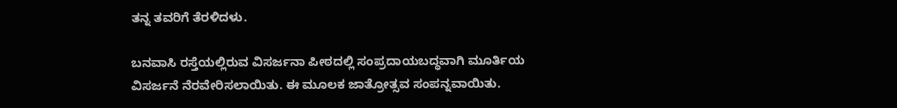ತನ್ನ ತವರಿಗೆ ತೆರಳಿದಳು.

ಬನವಾಸಿ ರಸ್ತೆಯಲ್ಲಿರುವ ವಿಸರ್ಜನಾ ಪೀಠದಲ್ಲಿ ಸಂಪ್ರದಾಯಬದ್ಧವಾಗಿ ಮೂರ್ತಿಯ ವಿಸರ್ಜನೆ ನೆರವೇರಿಸಲಾಯಿತು. ಈ ಮೂಲಕ ಜಾತ್ರೋತ್ಸವ ಸಂಪನ್ನವಾಯಿತು.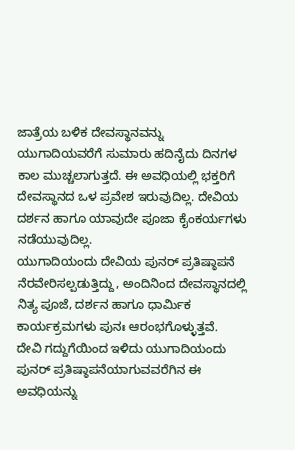ಜಾತ್ರೆಯ ಬಳಿಕ ದೇವಸ್ಥಾನವನ್ನು ಯುಗಾದಿಯವರೆಗೆ ಸುಮಾರು ಹದಿನೈದು ದಿನಗಳ ಕಾಲ ಮುಚ್ಚಲಾಗುತ್ತದೆ. ಈ ಅವಧಿಯಲ್ಲಿ ಭಕ್ತರಿಗೆ ದೇವಸ್ಥಾನದ ಒಳ ಪ್ರವೇಶ ಇರುವುದಿಲ್ಲ. ದೇವಿಯ ದರ್ಶನ ಹಾಗೂ ಯಾವುದೇ ಪೂಜಾ ಕೈಂಕರ್ಯಗಳು ನಡೆಯುವುದಿಲ್ಲ.
ಯುಗಾದಿಯಂದು ದೇವಿಯ ಪುನರ್ ಪ್ರತಿಷ್ಠಾಪನೆ ನೆರವೇರಿಸಲ್ಪಡುತ್ತಿದ್ದು, ಅಂದಿನಿಂದ ದೇವಸ್ಥಾನದಲ್ಲಿ ನಿತ್ಯ ಪೂಜೆ, ದರ್ಶನ ಹಾಗೂ ಧಾರ್ಮಿಕ ಕಾರ್ಯಕ್ರಮಗಳು ಪುನಃ ಆರಂಭಗೊಳ್ಳುತ್ತವೆ.
ದೇವಿ ಗದ್ದುಗೆಯಿಂದ ಇಳಿದು ಯುಗಾದಿಯಂದು ಪುನರ್ ಪ್ರತಿಷ್ಠಾಪನೆಯಾಗುವವರೆಗಿನ ಈ ಅವಧಿಯನ್ನು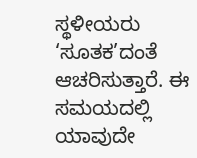ಸ್ಥಳೀಯರು ‘ಸೂತಕ’ದಂತೆ ಆಚರಿಸುತ್ತಾರೆ. ಈ ಸಮಯದಲ್ಲಿ ಯಾವುದೇ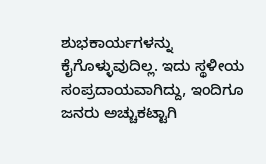ಶುಭಕಾರ್ಯಗಳನ್ನು ಕೈಗೊಳ್ಳುವುದಿಲ್ಲ. ಇದು ಸ್ಥಳೀಯ ಸಂಪ್ರದಾಯವಾಗಿದ್ದು, ಇಂದಿಗೂ ಜನರು ಅಚ್ಚುಕಟ್ಟಾಗಿ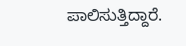ಪಾಲಿಸುತ್ತಿದ್ದಾರೆ.